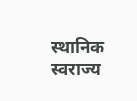स्थानिक स्वराज्य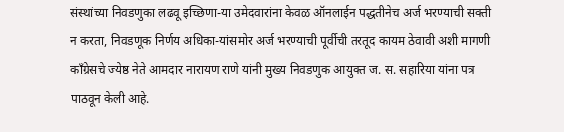संस्थांच्या निवडणुका लढवू इच्छिणा-या उमेदवारांना केवळ ऑनलाईन पद्धतीनेच अर्ज भरण्याची सक्ती न करता, निवडणूक निर्णय अधिका-यांसमोर अर्ज भरण्याची पूर्वीची तरतूद कायम ठेवावी अशी मागणी काँग्रेसचे ज्येष्ठ नेते आमदार नारायण राणे यांनी मुख्य निवडणुक आयुक्त ज. स. सहारिया यांना पत्र पाठवून केली आहे.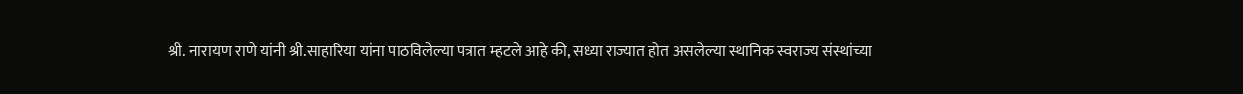श्री. नारायण राणे यांनी श्री.साहारिया यांना पाठविलेल्या पत्रात म्हटले आहे की, सध्या राज्यात होत असलेल्या स्थानिक स्वराज्य संस्थांच्या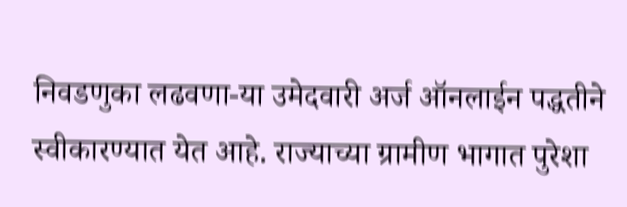निवडणुका लढवणा-या उमेदवारी अर्ज ऑनलाईन पद्धतीने स्वीकारण्यात येत आहे. राज्याच्या ग्रामीण भागात पुरेशा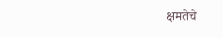क्षमतेचे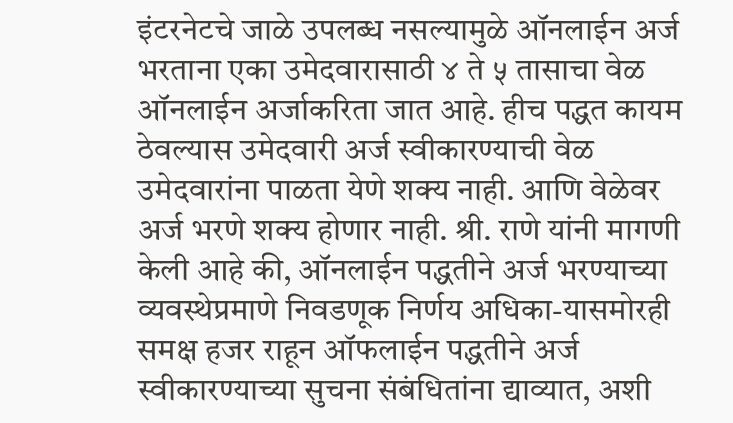इंटरनेटचे जाळे उपलब्ध नसल्यामुळे ऑनलाईन अर्ज भरताना एका उमेदवारासाठी ४ ते ५ तासाचा वेळ ऑनलाईन अर्जाकरिता जात आहे. हीच पद्धत कायम ठेवल्यास उमेदवारी अर्ज स्वीकारण्याची वेळ उमेदवारांना पाळता येणे शक्य नाही. आणि वेळेवर अर्ज भरणे शक्य होणार नाही. श्री. राणे यांनी मागणी केली आहे की, ऑनलाईन पद्धतीने अर्ज भरण्याच्या व्यवस्थेप्रमाणे निवडणूक निर्णय अधिका-यासमोरही समक्ष हजर राहून ऑफलाईन पद्धतीने अर्ज स्वीकारण्याच्या सुचना संबंधितांना द्याव्यात, अशी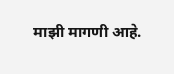माझी मागणी आहे.